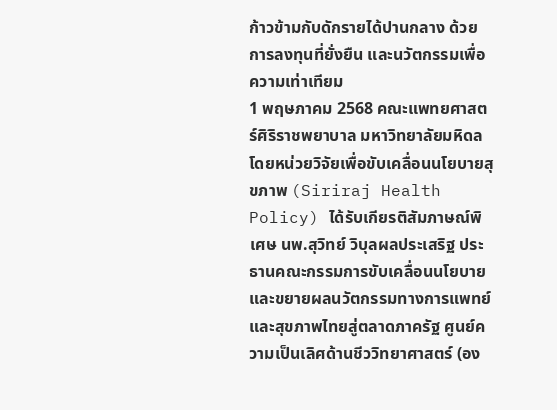ก้าวข้ามกับดักรายได้ปานกลาง ด้วยการลงทุนที่ยั่งยืน และนวัตกรรมเพื่อความเท่าเทียม
1 พฤษภาคม 2568 คณะแพทยศาสตร์ศิริราชพยาบาล มหาวิทยาลัยมหิดล โดยหน่วยวิจัยเพื่อขับเคลื่อนนโยบายสุขภาพ (Siriraj Health Policy) ได้รับเกียรติสัมภาษณ์พิเศษ นพ.สุวิทย์ วิบุลผลประเสริฐ ประธานคณะกรรมการขับเคลื่อนนโยบายและขยายผลนวัตกรรมทางการแพทย์และสุขภาพไทยสู่ตลาดภาครัฐ ศูนย์ความเป็นเลิศด้านชีววิทยาศาสตร์ (อง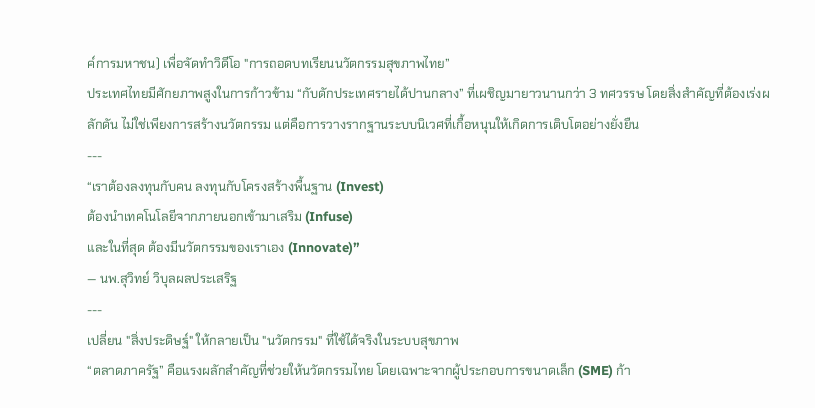ค์การมหาชน) เพื่อจัดทำวิดีโอ "การถอดบทเรียนนวัตกรรมสุขภาพไทย”
ประเทศไทยมีศักยภาพสูงในการก้าวข้าม “กับดักประเทศรายได้ปานกลาง” ที่เผชิญมายาวนานกว่า 3 ทศวรรษ โดยสิ่งสำคัญที่ต้องเร่งผลักดัน ไม่ใช่เพียงการสร้างนวัตกรรม แต่คือการวางรากฐานระบบนิเวศที่เกื้อหนุนให้เกิดการเติบโตอย่างยั่งยืน
---
“เราต้องลงทุนกับคน ลงทุนกับโครงสร้างพื้นฐาน (Invest)
ต้องนำเทคโนโลยีจากภายนอกเข้ามาเสริม (Infuse)
และในที่สุด ต้องมีนวัตกรรมของเราเอง (Innovate)”
— นพ.สุวิทย์ วิบุลผลประเสริฐ
---
เปลี่ยน "สิ่งประดิษฐ์" ให้กลายเป็น "นวัตกรรม" ที่ใช้ได้จริงในระบบสุขภาพ
“ตลาดภาครัฐ” คือแรงผลักสำคัญที่ช่วยให้นวัตกรรมไทย โดยเฉพาะจากผู้ประกอบการขนาดเล็ก (SME) ก้า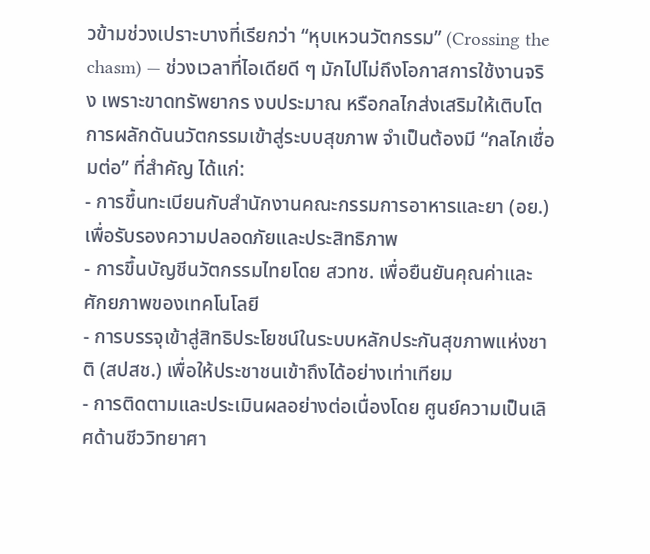วข้ามช่วงเปราะบางที่เรียกว่า “หุบเหวนวัตกรรม” (Crossing the chasm) — ช่วงเวลาที่ไอเดียดี ๆ มักไปไม่ถึงโอกาสการใช้งานจริง เพราะขาดทรัพยากร งบประมาณ หรือกลไกส่งเสริมให้เติบโต
การผลักดันนวัตกรรมเข้าสู่ระบบสุขภาพ จำเป็นต้องมี “กลไกเชื่อมต่อ” ที่สำคัญ ได้แก่:
- การขึ้นทะเบียนกับสำนักงานคณะกรรมการอาหารและยา (อย.) เพื่อรับรองความปลอดภัยและประสิทธิภาพ
- การขึ้นบัญชีนวัตกรรมไทยโดย สวทช. เพื่อยืนยันคุณค่าและศักยภาพของเทคโนโลยี
- การบรรจุเข้าสู่สิทธิประโยชน์ในระบบหลักประกันสุขภาพแห่งชาติ (สปสช.) เพื่อให้ประชาชนเข้าถึงได้อย่างเท่าเทียม
- การติดตามและประเมินผลอย่างต่อเนื่องโดย ศูนย์ความเป็นเลิศด้านชีววิทยาศา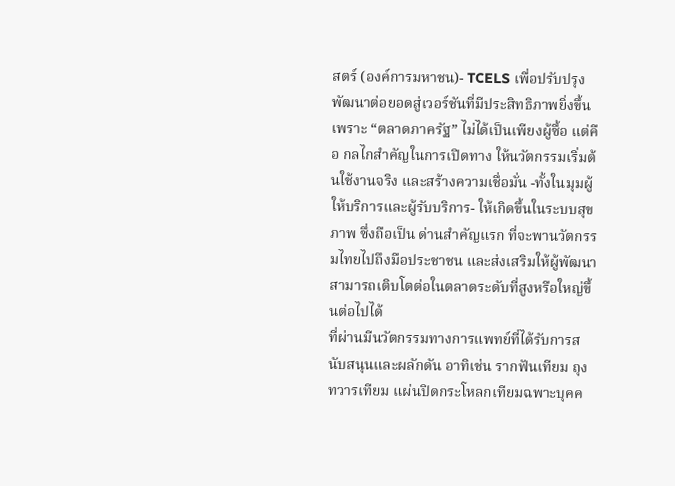สตร์ (องค์การมหาชน)- TCELS เพื่อปรับปรุงพัฒนาต่อยอดสู่เวอร์ชันที่มีประสิทธิภาพยิ่งขึ้น
เพราะ “ตลาดภาครัฐ” ไม่ได้เป็นเพียงผู้ซื้อ แต่คือ กลไกสำคัญในการเปิดทาง ให้นวัตกรรมเริ่มต้นใช้งานจริง และสร้างความเชื่อมั่น -ทั้งในมุมผู้ให้บริการและผู้รับบริการ- ให้เกิดขึ้นในระบบสุขภาพ ซึ่งถือเป็น ด่านสำคัญแรก ที่จะพานวัตกรรมไทยไปถึงมือประชาชน และส่งเสริมให้ผู้พัฒนาสามารถเติบโตต่อในตลาดระดับที่สูงหรือใหญ่ขึ้นต่อไปได้
ที่ผ่านมีนวัตกรรมทางการแพทย์ที่ได้รับการสนับสนุนและผลักดัน อาทิเช่น รากฟันเทียม ถุงทวารเทียม แผ่นปิดกระโหลกเทียมฉพาะบุคค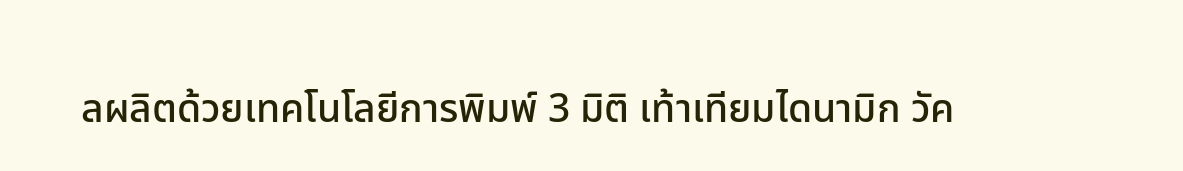ลผลิตด้วยเทคโนโลยีการพิมพ์ 3 มิติ เท้าเทียมไดนามิก วัค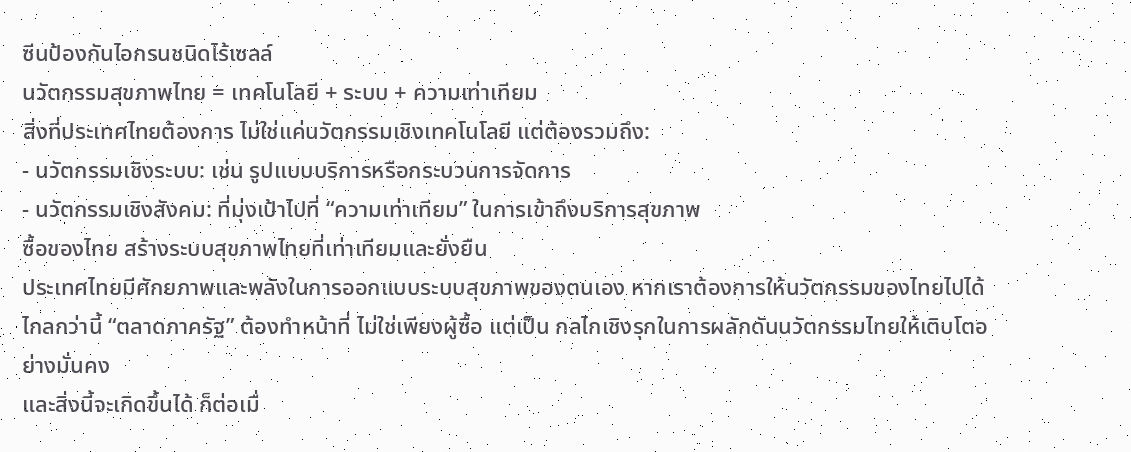ซีนป้องกันไอกรนชนิดไร้เซลล์
นวัตกรรมสุขภาพไทย = เทคโนโลยี + ระบบ + ความเท่าเทียม
สิ่งที่ประเทศไทยต้องการ ไม่ใช่แค่นวัตกรรมเชิงเทคโนโลยี แต่ต้องรวมถึง:
- นวัตกรรมเชิงระบบ: เช่น รูปแบบบริการหรือกระบวนการจัดการ
- นวัตกรรมเชิงสังคม: ที่มุ่งเป้าไปที่ “ความเท่าเทียม” ในการเข้าถึงบริการสุขภาพ
ซื้อของไทย สร้างระบบสุขภาพไทยที่เท่าเทียมและยั่งยืน
ประเทศไทยมีศักยภาพและพลังในการออกแบบระบบสุขภาพของตนเอง หากเราต้องการให้นวัตกรรมของไทยไปได้ไกลกว่านี้ “ตลาดภาครัฐ” ต้องทำหน้าที่ ไม่ใช่เพียงผู้ซื้อ แต่เป็น กลไกเชิงรุกในการผลักดันนวัตกรรมไทยให้เติบโตอย่างมั่นคง
และสิ่งนี้จะเกิดขึ้นได้ ก็ต่อเมื่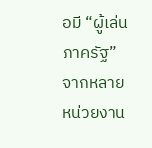อมี “ผู้เล่นภาครัฐ” จากหลายหน่วยงาน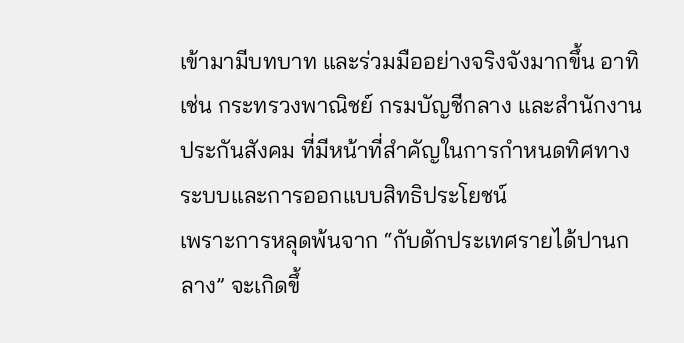เข้ามามีบทบาท และร่วมมืออย่างจริงจังมากขึ้น อาทิเช่น กระทรวงพาณิชย์ กรมบัญชีกลาง และสำนักงานประกันสังคม ที่มีหน้าที่สำคัญในการกำหนดทิศทางระบบและการออกแบบสิทธิประโยชน์
เพราะการหลุดพ้นจาก “กับดักประเทศรายได้ปานกลาง” จะเกิดขึ้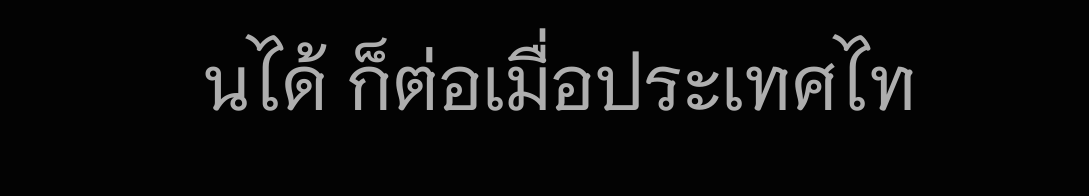นได้ ก็ต่อเมื่อประเทศไท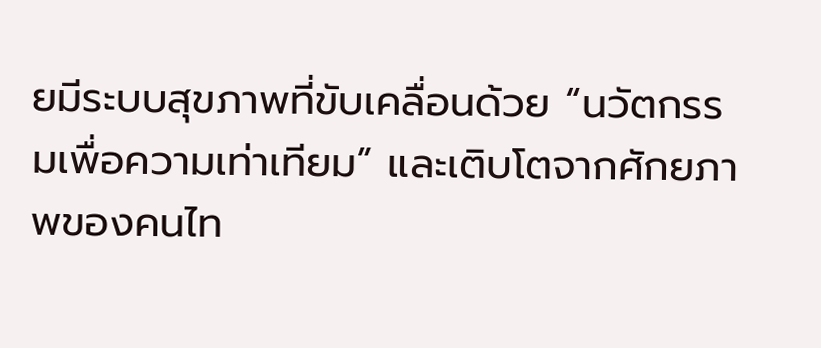ยมีระบบสุขภาพที่ขับเคลื่อนด้วย “นวัตกรรมเพื่อความเท่าเทียม” และเติบโตจากศักยภาพของคนไท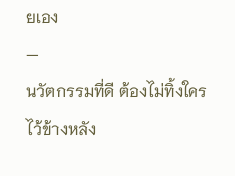ยเอง
—
นวัตกรรมที่ดี ต้องไม่ทิ้งใครไว้ข้างหลัง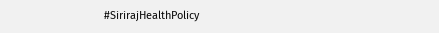#SirirajHealthPolicy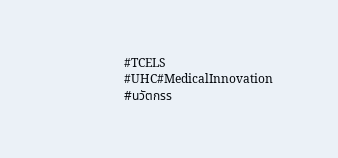#TCELS #UHC#MedicalInnovation #นวัตกรร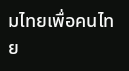มไทยเพื่อคนไทย